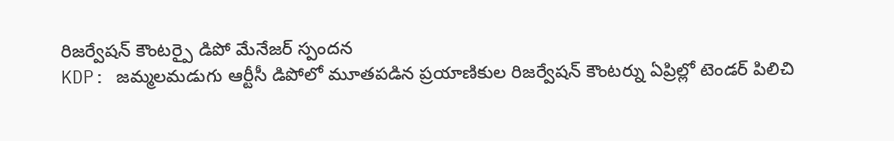రిజర్వేషన్ కౌంటర్పై డిపో మేనేజర్ స్పందన
KDP: జమ్మలమడుగు ఆర్టీసీ డిపోలో మూతపడిన ప్రయాణికుల రిజర్వేషన్ కౌంటర్ను ఏప్రిల్లో టెండర్ పిలిచి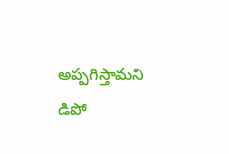అప్పగిస్తామని డిపో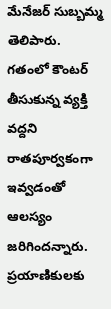మేనేజర్ సుబ్బమ్మ తెలిపారు. గతంలో కౌంటర్ తీసుకున్న వ్యక్తి వద్దని రాతపూర్వకంగా ఇవ్వడంతో ఆలస్యం జరిగిందన్నారు. ప్రయాణికులకు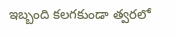ఇబ్బంది కలగకుండా త్వరలో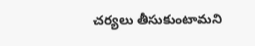చర్యలు తీసుకుంటామని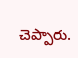చెప్పారు.